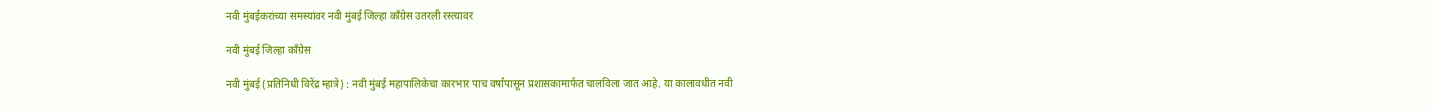नवी मुंबईकरांच्या समस्यांवर नवी मुंबई जिल्हा काँग्रेस उतरली रस्त्यावर

नवी मुंबई जिल्हा काँग्रेस

नवी मुंबई (प्रतिनिधी विरेंद्र म्हात्रे) : नवी मुंबई महापालिकेचा कारभार पाच वर्षांपासून प्रशासकामार्फत चालविला जात आहे. या कालावधीत नवी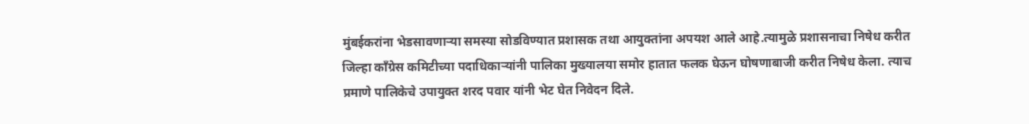मुंबईकरांना भेडसावणार्‍या समस्या सोडविण्यात प्रशासक तथा आयुक्तांना अपयश आले आहे.त्यामुळे प्रशासनाचा निषेध करीत जिल्हा काँग्रेस कमिटीच्या पदाधिकार्‍यांनी पालिका मुख्यालया समोर हातात फलक घेऊन घोषणाबाजी करीत निषेध केला. त्याच प्रमाणे पालिकेचे उपायुक्त शरद पवार यांनी भेट घेत निवेदन दिले.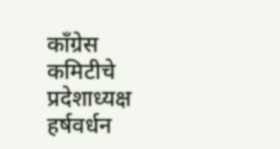काँग्रेस कमिटीचे प्रदेशाध्यक्ष हर्षवर्धन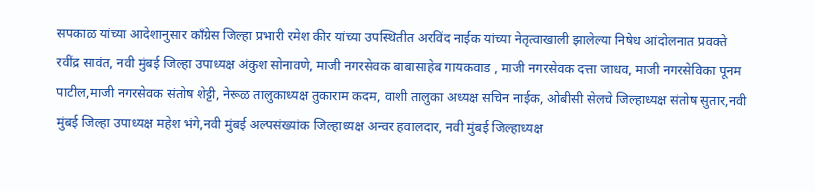सपकाळ यांच्या आदेशानुसार काँग्रेस जिल्हा प्रभारी रमेश कीर यांच्या उपस्थितीत अरविंद नाईक यांच्या नेतृत्वाखाली झालेल्या निषेध आंदोलनात प्रवक्ते रवींद्र सावंत, नवी मुंबई जिल्हा उपाध्यक्ष अंकुश सोनावणे, माजी नगरसेवक बाबासाहेब गायकवाड , माजी नगरसेवक दत्ता जाधव, माजी नगरसेविका पूनम पाटील,माजी नगरसेवक संतोष शेट्टी, नेरूळ तालुकाध्यक्ष तुकाराम कदम, वाशी तालुका अध्यक्ष सचिन नाईक, ओबीसी सेलचे जिल्हाध्यक्ष संतोष सुतार,नवी मुंबई जिल्हा उपाध्यक्ष महेश भंगे,नवी मुंबई अल्पसंख्यांक जिल्हाध्यक्ष अन्वर हवालदार, नवी मुंबई जिल्हाध्यक्ष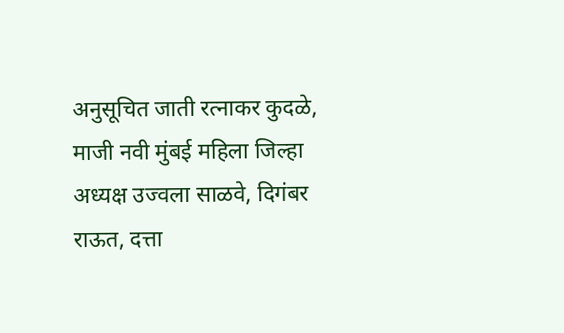अनुसूचित जाती रत्नाकर कुदळे, माजी नवी मुंबई महिला जिल्हा अध्यक्ष उज्वला साळवे, दिगंबर राऊत, दत्ता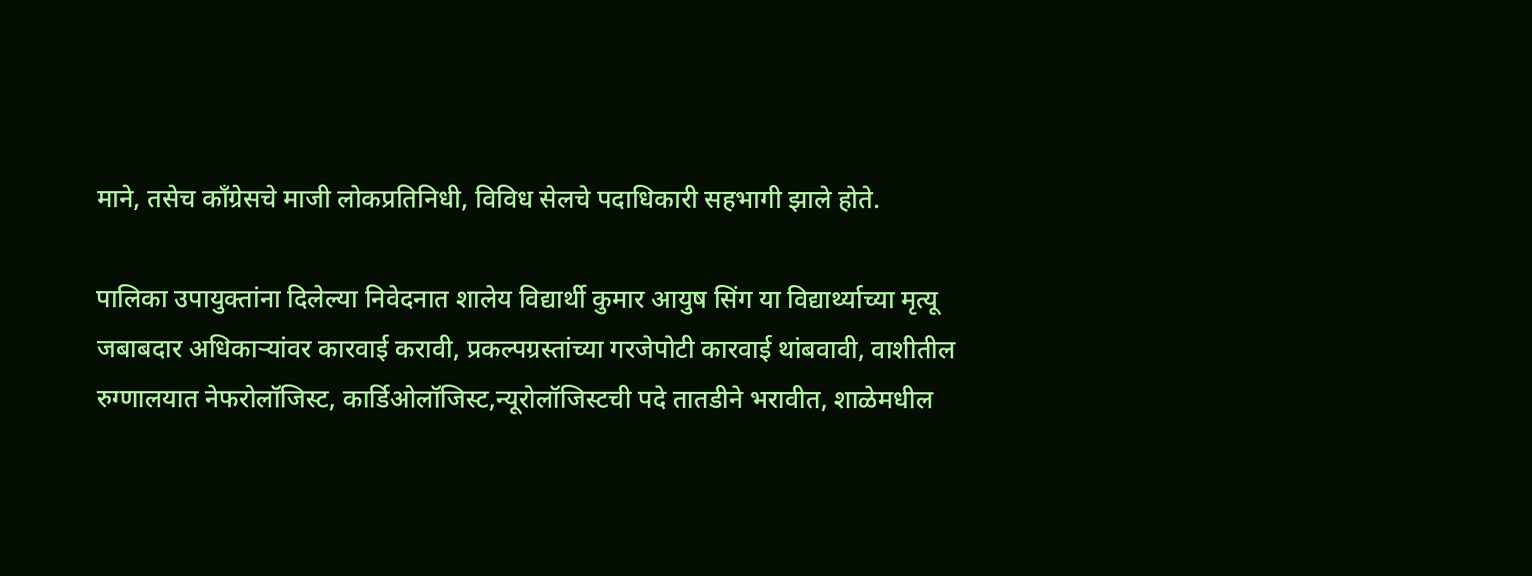माने, तसेच काँग्रेसचे माजी लोकप्रतिनिधी, विविध सेलचे पदाधिकारी सहभागी झाले होते.

पालिका उपायुक्तांना दिलेल्या निवेदनात शालेय विद्यार्थी कुमार आयुष सिंग या विद्यार्थ्याच्या मृत्यू जबाबदार अधिकार्‍यांवर कारवाई करावी, प्रकल्पग्रस्तांच्या गरजेपोटी कारवाई थांबवावी, वाशीतील रुग्णालयात नेफरोलॉजिस्ट, कार्डिओलॉजिस्ट,न्यूरोलॉजिस्टची पदे तातडीने भरावीत, शाळेमधील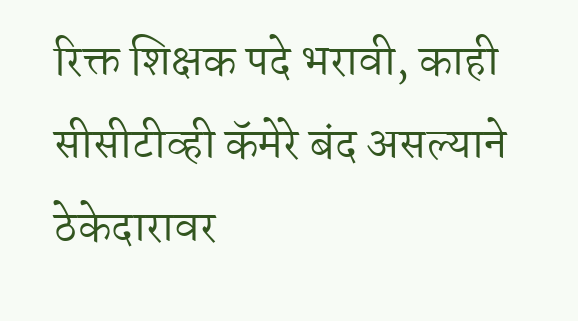रिक्त शिक्षक पदे भरावी, काही सीसीटीव्ही कॅमेरे बंद असल्याने ठेकेदारावर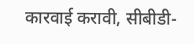कारवाई करावी, सीबीडी-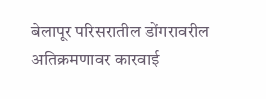बेलापूर परिसरातील डोंगरावरील अतिक्रमणावर कारवाई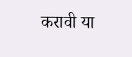करावी या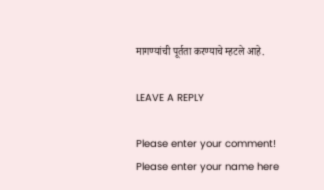मागण्यांची पूर्तता करण्याचे म्हटले आहे.

LEAVE A REPLY

Please enter your comment!
Please enter your name here